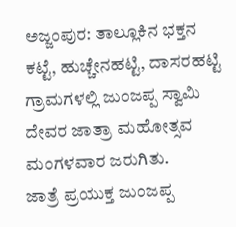ಅಜ್ಜಂಪುರ: ತಾಲ್ಲೂಕಿನ ಭಕ್ತನ ಕಟ್ಟೆ, ಹುಚ್ಚೇನಹಟ್ಟಿ, ದಾಸರಹಟ್ಟಿ ಗ್ರಾಮಗಳಲ್ಲಿ ಜುಂಜಪ್ಪ ಸ್ವಾಮಿ ದೇವರ ಜಾತ್ರಾ ಮಹೋತ್ಸವ ಮಂಗಳವಾರ ಜರುಗಿತು.
ಜಾತ್ರೆ ಪ್ರಯುಕ್ತ ಜುಂಜಪ್ಪ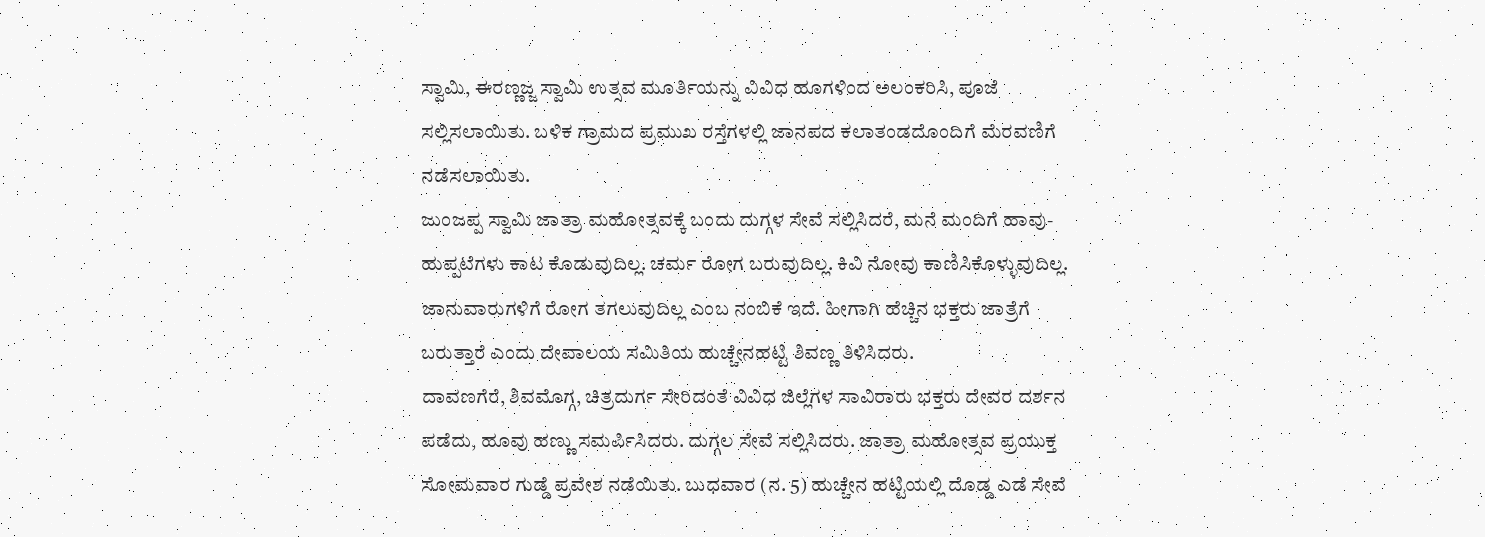ಸ್ವಾಮಿ, ಈರಣ್ಣಜ್ಜ ಸ್ವಾಮಿ ಉತ್ಸವ ಮೂರ್ತಿಯನ್ನು ವಿವಿಧ ಹೂಗಳಿಂದ ಅಲಂಕರಿಸಿ, ಪೂಜೆ ಸಲ್ಲಿಸಲಾಯಿತು. ಬಳಿಕ ಗ್ರಾಮದ ಪ್ರಮುಖ ರಸ್ತೆಗಳಲ್ಲಿ ಜಾನಪದ ಕಲಾತಂಡದೊಂದಿಗೆ ಮೆರವಣಿಗೆ ನಡೆಸಲಾಯಿತು.
ಜುಂಜಪ್ಪ ಸ್ವಾಮಿ ಜಾತ್ರಾ ಮಹೋತ್ಸವಕ್ಕೆ ಬಂದು ದುಗ್ಗಳ ಸೇವೆ ಸಲ್ಲಿಸಿದರೆ, ಮನೆ ಮಂದಿಗೆ ಹಾವು- ಹುಪ್ಪಟೆಗಳು ಕಾಟ ಕೊಡುವುದಿಲ್ಲ. ಚರ್ಮ ರೋಗ ಬರುವುದಿಲ್ಲ. ಕಿವಿ ನೋವು ಕಾಣಿಸಿಕೊಳ್ಳುವುದಿಲ್ಲ. ಜಾನುವಾರುಗಳಿಗೆ ರೋಗ ತಗಲುವುದಿಲ್ಲ ಎಂಬ ನಂಬಿಕೆ ಇದೆ. ಹೀಗಾಗಿ ಹೆಚ್ಚಿನ ಭಕ್ತರು ಜಾತ್ರೆಗೆ ಬರುತ್ತಾರೆ ಎಂದು ದೇವಾಲಯ ಸಮಿತಿಯ ಹುಚ್ಚೇನಹಟ್ಟಿ ಶಿವಣ್ಣ ತಿಳಿಸಿದರು.
ದಾವಣಗೆರೆ, ಶಿವಮೊಗ್ಗ, ಚಿತ್ರದುರ್ಗ ಸೇರಿದಂತೆ ವಿವಿಧ ಜಿಲ್ಲೆಗಳ ಸಾವಿರಾರು ಭಕ್ತರು ದೇವರ ದರ್ಶನ ಪಡೆದು, ಹೂವು ಹಣ್ಣು ಸಮರ್ಪಿಸಿದರು. ದುಗ್ಗಲ ಸೇವೆ ಸಲ್ಲಿಸಿದರು. ಜಾತ್ರಾ ಮಹೋತ್ಸವ ಪ್ರಯುಕ್ತ ಸೋಮವಾರ ಗುಡ್ಡೆ ಪ್ರವೇಶ ನಡೆಯಿತು. ಬುಧವಾರ (ನ. 5) ಹುಚ್ಚೇನ ಹಟ್ಟಿಯಲ್ಲಿ ದೊಡ್ಡ ಎಡೆ ಸೇವೆ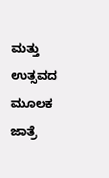ಮತ್ತು ಉತ್ಸವದ ಮೂಲಕ ಜಾತ್ರೆ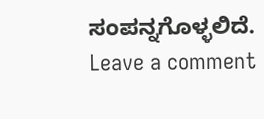ಸಂಪನ್ನಗೊಳ್ಳಲಿದೆ.
Leave a comment